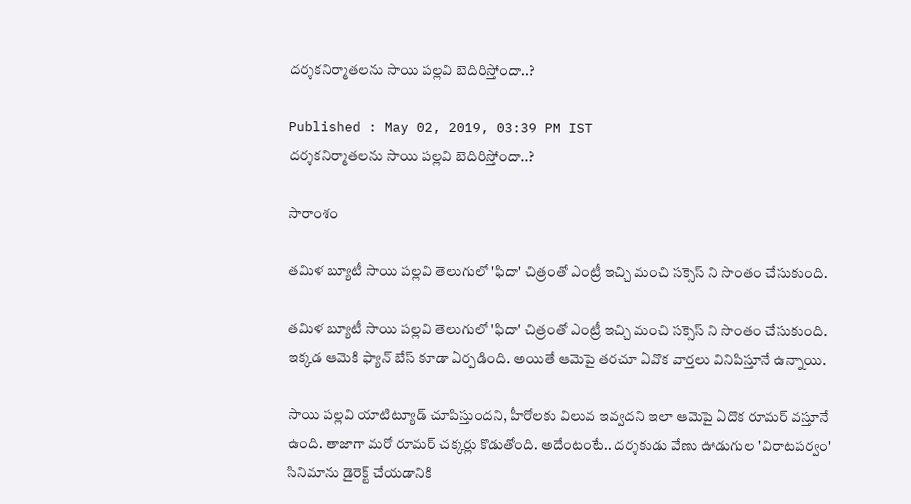దర్శకనిర్మాతలను సాయి పల్లవి బెదిరిస్తోందా..?

Published : May 02, 2019, 03:39 PM IST
దర్శకనిర్మాతలను సాయి పల్లవి బెదిరిస్తోందా..?

సారాంశం

తమిళ బ్యూటీ సాయి పల్లవి తెలుగులో 'ఫిదా' చిత్రంతో ఎంట్రీ ఇచ్చి మంచి సక్సెస్ ని సొంతం చేసుకుంది.

తమిళ బ్యూటీ సాయి పల్లవి తెలుగులో 'ఫిదా' చిత్రంతో ఎంట్రీ ఇచ్చి మంచి సక్సెస్ ని సొంతం చేసుకుంది. ఇక్కడ ఆమెకి ఫ్యాన్ బేస్ కూడా ఏర్పడింది. అయితే ఆమెపై తరచూ ఏవొక వార్తలు వినిపిస్తూనే ఉన్నాయి.

సాయి పల్లవి యాటిట్యూడ్ చూపిస్తుందని, హీరోలకు విలువ ఇవ్వదని ఇలా ఆమెపై ఏదొక రూమర్ వస్తూనే ఉంది. తాజాగా మరో రూమర్ చక్కర్లు కొడుతోంది. అదేంటంటే.. దర్శకుడు వేణు ఊడుగుల 'విరాటపర్వం' సినిమాను డైరెక్ట్ చేయడానికి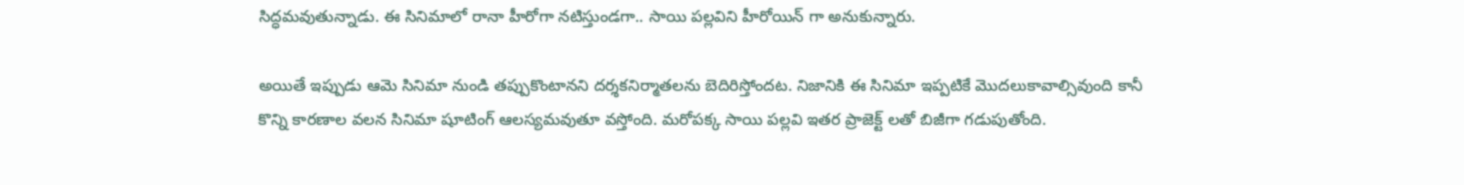సిద్ధమవుతున్నాడు. ఈ సినిమాలో రానా హీరోగా నటిస్తుండగా.. సాయి పల్లవిని హీరోయిన్ గా అనుకున్నారు.

అయితే ఇప్పుడు ఆమె సినిమా నుండి తప్పుకొంటానని దర్శకనిర్మాతలను బెదిరిస్తోందట. నిజానికి ఈ సినిమా ఇప్పటికే మొదలుకావాల్సివుంది కానీ కొన్ని కారణాల వలన సినిమా షూటింగ్ ఆలస్యమవుతూ వస్తోంది. మరోపక్క సాయి పల్లవి ఇతర ప్రాజెక్ట్ లతో బిజీగా గడుపుతోంది.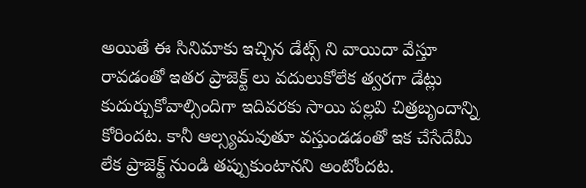అయితే ఈ సినిమాకు ఇచ్చిన డేట్స్ ని వాయిదా వేస్తూ రావడంతో ఇతర ప్రాజెక్ట్ లు వదులుకోలేక త్వరగా డేట్లు కుదుర్చుకోవాల్సిందిగా ఇదివరకు సాయి పల్లవి చిత్రబృందాన్ని కోరిందట. కానీ ఆల్స్యమవుతూ వస్తుండడంతో ఇక చేసేదేమీ లేక ప్రాజెక్ట్ నుండి తప్పుకుంటానని అంటోందట.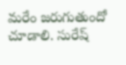మరేం జరుగుతుందో చూడాలి. సురేష్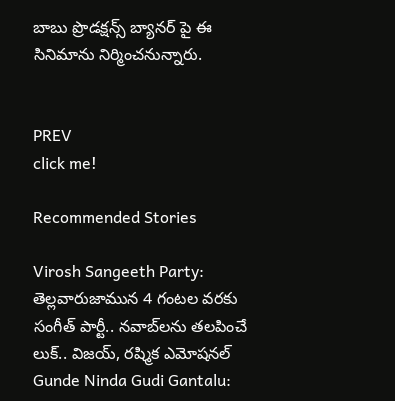బాబు ప్రొడక్షన్స్ బ్యానర్ పై ఈ సినిమాను నిర్మించనున్నారు.


PREV
click me!

Recommended Stories

Virosh Sangeeth Party: తెల్లవారుజామున 4 గంటల వరకు సంగీత్‌ పార్టీ.. నవాబ్‌లను తలపించే లుక్‌.. విజయ్‌, రష్మిక ఎమోషనల్‌
Gunde Ninda Gudi Gantalu: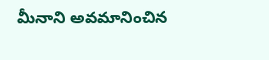మీనాని అవమానించిన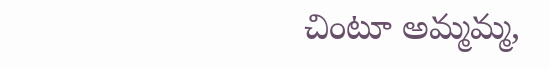చింటూ అమ్మమ్మ,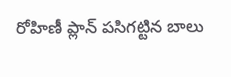రోహిణీ ప్లాన్ పసిగట్టిన బాలు